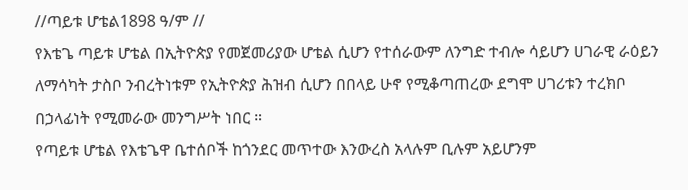//ጣይቱ ሆቴል1898 ዓ/ም //
የእቴጌ ጣይቱ ሆቴል በኢትዮጵያ የመጀመሪያው ሆቴል ሲሆን የተሰራውም ለንግድ ተብሎ ሳይሆን ሀገራዊ ራዕይን ለማሳካት ታስቦ ንብረትነቱም የኢትዮጵያ ሕዝብ ሲሆን በበላይ ሁኖ የሚቆጣጠረው ደግሞ ሀገሪቱን ተረክቦ በኃላፊነት የሚመራው መንግሥት ነበር ።
የጣይቱ ሆቴል የእቴጌዋ ቤተሰቦች ከጎንደር መጥተው እንውረስ አላሉም ቢሉም አይሆንም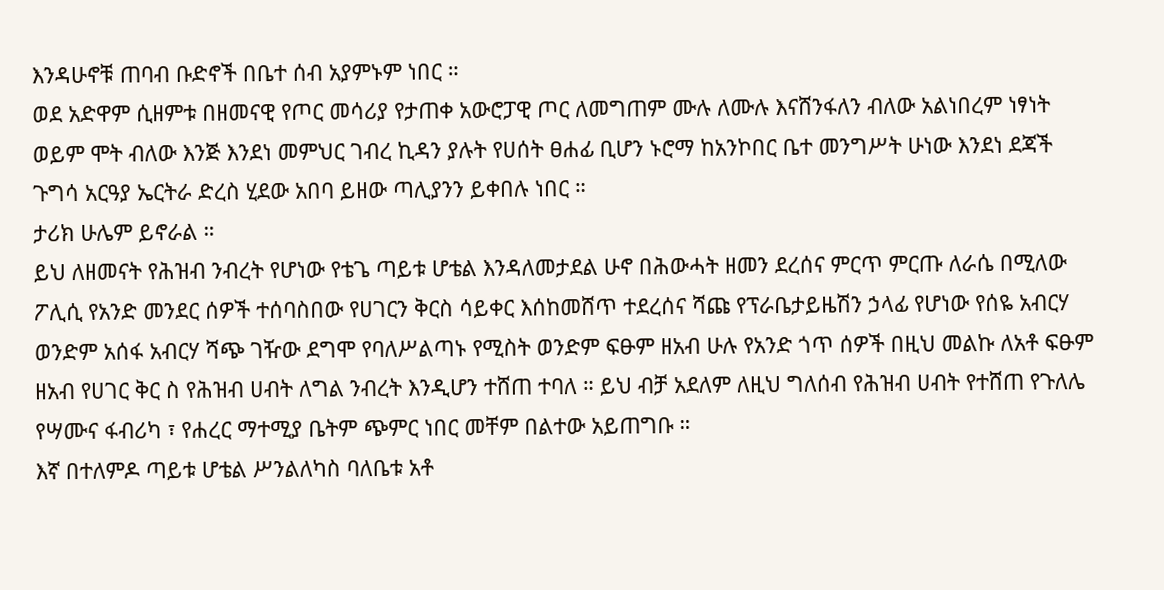እንዳሁኖቹ ጠባብ ቡድኖች በቤተ ሰብ አያምኑም ነበር ።
ወደ አድዋም ሲዘምቱ በዘመናዊ የጦር መሳሪያ የታጠቀ አውሮፓዊ ጦር ለመግጠም ሙሉ ለሙሉ እናሸንፋለን ብለው አልነበረም ነፃነት ወይም ሞት ብለው እንጅ እንደነ መምህር ገብረ ኪዳን ያሉት የሀሰት ፀሐፊ ቢሆን ኑሮማ ከአንኮበር ቤተ መንግሥት ሁነው እንደነ ደጃች ጉግሳ አርዓያ ኤርትራ ድረስ ሂደው አበባ ይዘው ጣሊያንን ይቀበሉ ነበር ።
ታሪክ ሁሌም ይኖራል ።
ይህ ለዘመናት የሕዝብ ንብረት የሆነው የቴጌ ጣይቱ ሆቴል እንዳለመታደል ሁኖ በሕውሓት ዘመን ደረሰና ምርጥ ምርጡ ለራሴ በሚለው ፖሊሲ የአንድ መንደር ሰዎች ተሰባስበው የሀገርን ቅርስ ሳይቀር እሰከመሸጥ ተደረሰና ሻጩ የፕራቤታይዜሽን ኃላፊ የሆነው የሰዬ አብርሃ ወንድም አሰፋ አብርሃ ሻጭ ገዥው ደግሞ የባለሥልጣኑ የሚስት ወንድም ፍፁም ዘአብ ሁሉ የአንድ ጎጥ ሰዎች በዚህ መልኩ ለአቶ ፍፁም ዘአብ የሀገር ቅር ስ የሕዝብ ሀብት ለግል ንብረት እንዲሆን ተሸጠ ተባለ ። ይህ ብቻ አደለም ለዚህ ግለሰብ የሕዝብ ሀብት የተሸጠ የጉለሌ የሣሙና ፋብሪካ ፣ የሐረር ማተሚያ ቤትም ጭምር ነበር መቸም በልተው አይጠግቡ ።
እኛ በተለምዶ ጣይቱ ሆቴል ሥንልለካስ ባለቤቱ አቶ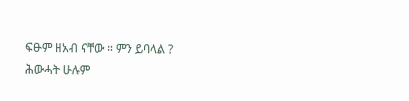ፍፁም ዘአብ ናቸው ። ምን ይባላል ?
ሕውሓት ሁሉም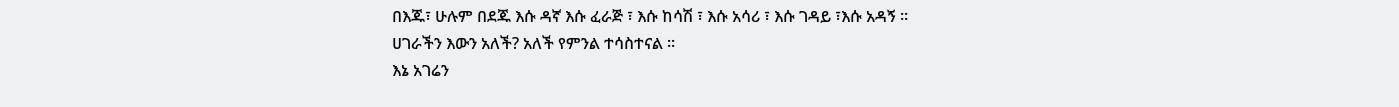በእጁ፣ ሁሉም በደጁ እሱ ዳኛ እሱ ፈራጅ ፣ እሱ ከሳሽ ፣ እሱ አሳሪ ፣ እሱ ገዳይ ፣እሱ አዳኝ ።
ሀገራችን እውን አለች? አለች የምንል ተሳስተናል ።
እኔ አገሬን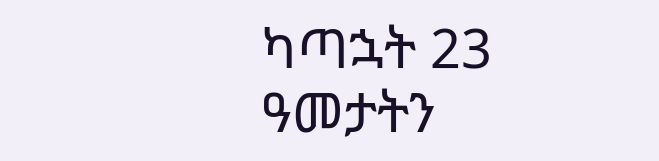ካጣኋት 23 ዓመታትን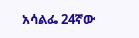አሳልፌ 24ኛው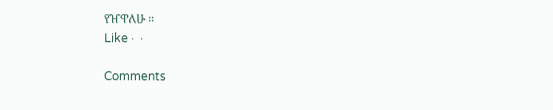የዠዋለሁ ።
Like ·  ·

Comments